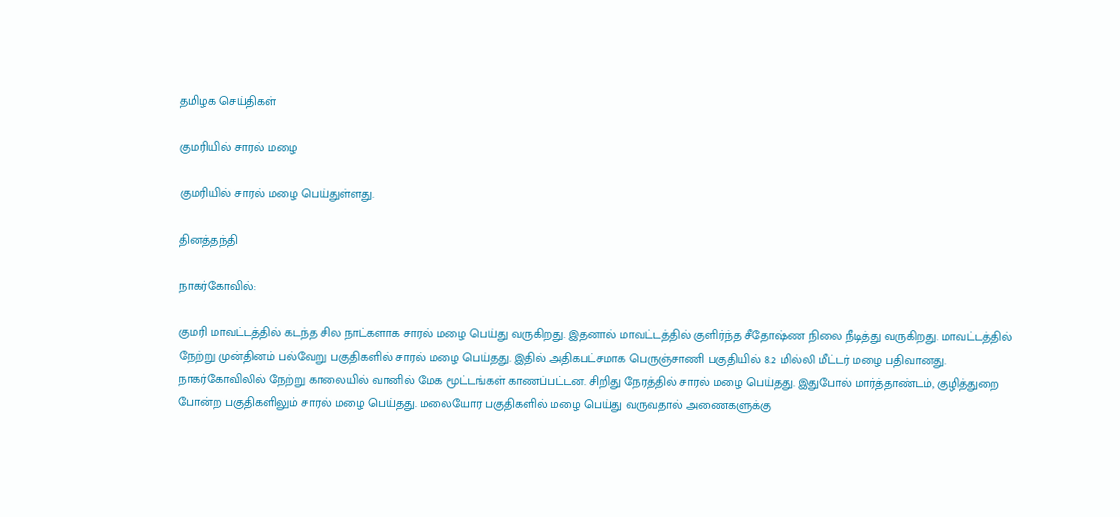தமிழக செய்திகள்

குமரியில் சாரல் மழை

குமரியில் சாரல் மழை பெய்துள்ளது.

தினத்தந்தி

நாகர்கோவில்:

குமரி மாவட்டத்தில் கடந்த சில நாட்களாக சாரல் மழை பெய்து வருகிறது. இதனால் மாவட்டத்தில் குளிர்ந்த சீதோஷ்ண நிலை நீடித்து வருகிறது. மாவட்டத்தில் நேற்று முன்தினம் பல்வேறு பகுதிகளில் சாரல் மழை பெய்தது. இதில் அதிகபட்சமாக பெருஞ்சாணி பகுதியில் 8.2 மில்லி மீட்டர் மழை பதிவானது. நாகர்கோவிலில் நேற்று காலையில் வானில் மேக மூட்டங்கள் காணப்பட்டன. சிறிது நேரத்தில் சாரல் மழை பெய்தது. இதுபோல் மார்த்தாண்டம், குழித்துறை போன்ற பகுதிகளிலும் சாரல் மழை பெய்தது. மலையோர பகுதிகளில் மழை பெய்து வருவதால் அணைகளுக்கு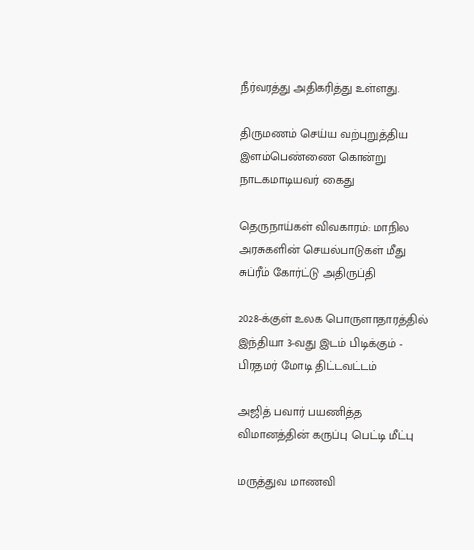நீர்வரத்து அதிகரித்து உள்ளது.

திருமணம் செய்ய வற்புறுத்திய இளம்பெண்ணை கொன்று நாடகமாடியவர் கைது

தெருநாய்கள் விவகாரம்: மாநில அரசுகளின் செயல்பாடுகள் மீது சுப்ரீம் கோர்ட்டு அதிருப்தி

2028-க்குள் உலக பொருளாதாரத்தில் இந்தியா 3-வது இடம் பிடிக்கும் - பிரதமர் மோடி திட்டவட்டம்

அஜித் பவார் பயணித்த விமானத்தின் கருப்பு பெட்டி மீட்பு

மருத்துவ மாணவி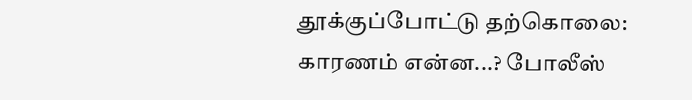தூக்குப்போட்டு தற்கொலை: காரணம் என்ன...? போலீஸ்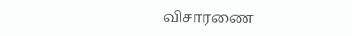விசாரணை